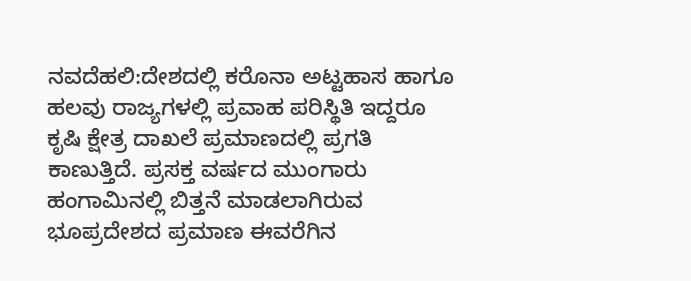ನವದೆಹಲಿ:ದೇಶದಲ್ಲಿ ಕರೊನಾ ಅಟ್ಟಹಾಸ ಹಾಗೂ ಹಲವು ರಾಜ್ಯಗಳಲ್ಲಿ ಪ್ರವಾಹ ಪರಿಸ್ಥಿತಿ ಇದ್ದರೂ ಕೃಷಿ ಕ್ಷೇತ್ರ ದಾಖಲೆ ಪ್ರಮಾಣದಲ್ಲಿ ಪ್ರಗತಿ ಕಾಣುತ್ತಿದೆ. ಪ್ರಸಕ್ತ ವರ್ಷದ ಮುಂಗಾರು ಹಂಗಾಮಿನಲ್ಲಿ ಬಿತ್ತನೆ ಮಾಡಲಾಗಿರುವ ಭೂಪ್ರದೇಶದ ಪ್ರಮಾಣ ಈವರೆಗಿನ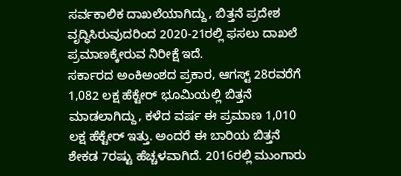ಸರ್ವಕಾಲಿಕ ದಾಖಲೆಯಾಗಿದ್ದು, ಬಿತ್ತನೆ ಪ್ರದೇಶ ವೃದ್ಧಿಸಿರುವುದರಿಂದ 2020-21ರಲ್ಲಿ ಫಸಲು ದಾಖಲೆ ಪ್ರಮಾಣಕ್ಕೇರುವ ನಿರೀಕ್ಷೆ ಇದೆ.
ಸರ್ಕಾರದ ಅಂಕಿಅಂಶದ ಪ್ರಕಾರ, ಆಗಸ್ಟ್ 28ರವರೆಗೆ 1,082 ಲಕ್ಷ ಹೆಕ್ಟೇರ್ ಭೂಮಿಯಲ್ಲಿ ಬಿತ್ತನೆ ಮಾಡಲಾಗಿದ್ದು, ಕಳೆದ ವರ್ಷ ಈ ಪ್ರಮಾಣ 1,010 ಲಕ್ಷ ಹೆಕ್ಟೇರ್ ಇತ್ತು. ಅಂದರೆ ಈ ಬಾರಿಯ ಬಿತ್ತನೆ ಶೇಕಡ 7ರಷ್ಟು ಹೆಚ್ಚಳವಾಗಿದೆ. 2016ರಲ್ಲಿ ಮುಂಗಾರು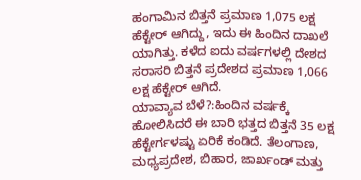ಹಂಗಾಮಿನ ಬಿತ್ತನೆ ಪ್ರಮಾಣ 1,075 ಲಕ್ಷ ಹೆಕ್ಟೇರ್ ಆಗಿದ್ದು, ಇದು ಈ ಹಿಂದಿನ ದಾಖಲೆ ಯಾಗಿತ್ತು. ಕಳೆದ ಐದು ವರ್ಷಗಳಲ್ಲಿ ದೇಶದ ಸರಾಸರಿ ಬಿತ್ತನೆ ಪ್ರದೇಶದ ಪ್ರಮಾಣ 1,066 ಲಕ್ಷ ಹೆಕ್ಟೇರ್ ಆಗಿದೆ.
ಯಾವ್ಯಾವ ಬೆಳೆ?:ಹಿಂದಿನ ವರ್ಷಕ್ಕೆ ಹೋಲಿಸಿದರೆ ಈ ಬಾರಿ ಭತ್ತದ ಬಿತ್ತನೆ 35 ಲಕ್ಷ ಹೆಕ್ಟೇರ್ಗಳಷ್ಟು ಏರಿಕೆ ಕಂಡಿದೆ. ತೆಲಂಗಾಣ, ಮಧ್ಯಪ್ರದೇಶ, ಬಿಹಾರ, ಜಾರ್ಖಂಡ್ ಮತ್ತು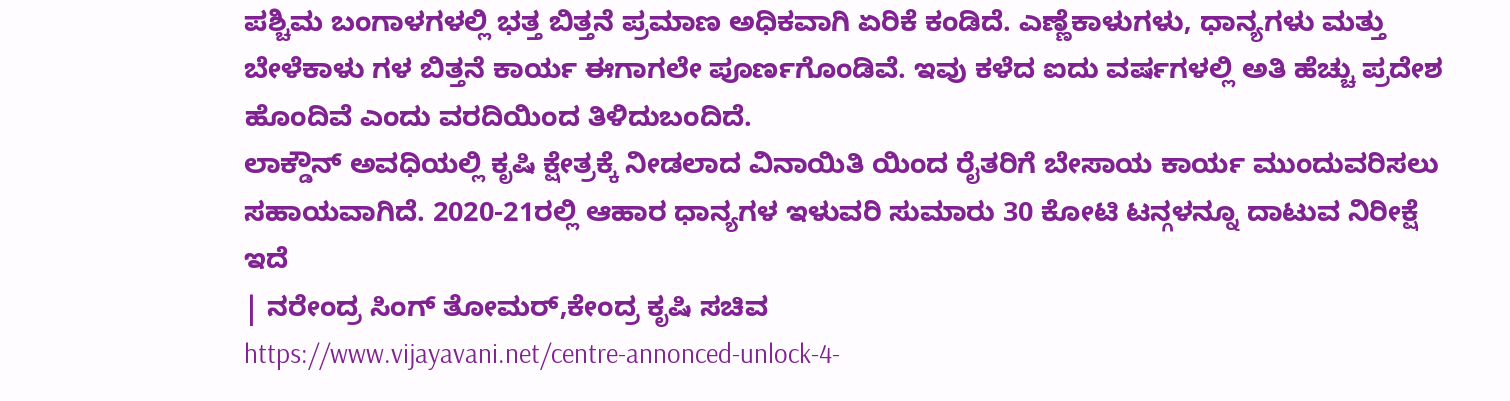ಪಶ್ಚಿಮ ಬಂಗಾಳಗಳಲ್ಲಿ ಭತ್ತ ಬಿತ್ತನೆ ಪ್ರಮಾಣ ಅಧಿಕವಾಗಿ ಏರಿಕೆ ಕಂಡಿದೆ. ಎಣ್ಣೆಕಾಳುಗಳು, ಧಾನ್ಯಗಳು ಮತ್ತು ಬೇಳೆಕಾಳು ಗಳ ಬಿತ್ತನೆ ಕಾರ್ಯ ಈಗಾಗಲೇ ಪೂರ್ಣಗೊಂಡಿವೆ. ಇವು ಕಳೆದ ಐದು ವರ್ಷಗಳಲ್ಲಿ ಅತಿ ಹೆಚ್ಚು ಪ್ರದೇಶ ಹೊಂದಿವೆ ಎಂದು ವರದಿಯಿಂದ ತಿಳಿದುಬಂದಿದೆ.
ಲಾಕ್ಡೌನ್ ಅವಧಿಯಲ್ಲಿ ಕೃಷಿ ಕ್ಷೇತ್ರಕ್ಕೆ ನೀಡಲಾದ ವಿನಾಯಿತಿ ಯಿಂದ ರೈತರಿಗೆ ಬೇಸಾಯ ಕಾರ್ಯ ಮುಂದುವರಿಸಲು ಸಹಾಯವಾಗಿದೆ. 2020-21ರಲ್ಲಿ ಆಹಾರ ಧಾನ್ಯಗಳ ಇಳುವರಿ ಸುಮಾರು 30 ಕೋಟಿ ಟನ್ಗಳನ್ನೂ ದಾಟುವ ನಿರೀಕ್ಷೆ ಇದೆ
| ನರೇಂದ್ರ ಸಿಂಗ್ ತೋಮರ್,ಕೇಂದ್ರ ಕೃಷಿ ಸಚಿವ
https://www.vijayavani.net/centre-annonced-unlock-4-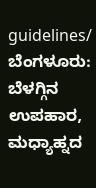guidelines/
ಬೆಂಗಳೂರು: ಬೆಳಗ್ಗಿನ ಉಪಹಾರ, ಮಧ್ಯಾಹ್ನದ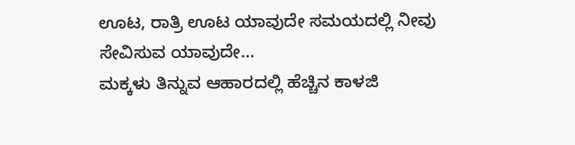ಊಟ, ರಾತ್ರಿ ಊಟ ಯಾವುದೇ ಸಮಯದಲ್ಲಿ ನೀವು ಸೇವಿಸುವ ಯಾವುದೇ…
ಮಕ್ಕಳು ತಿನ್ನುವ ಆಹಾರದಲ್ಲಿ ಹೆಚ್ಚಿನ ಕಾಳಜಿ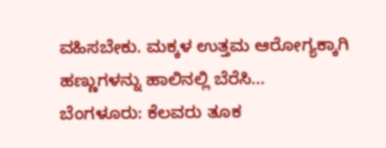ವಹಿಸಬೇಕು. ಮಕ್ಕಳ ಉತ್ತಮ ಆರೋಗ್ಯಕ್ಕಾಗಿ ಹಣ್ಣುಗಳನ್ನು ಹಾಲಿನಲ್ಲಿ ಬೆರೆಸಿ…
ಬೆಂಗಳೂರು: ಕೆಲವರು ತೂಕ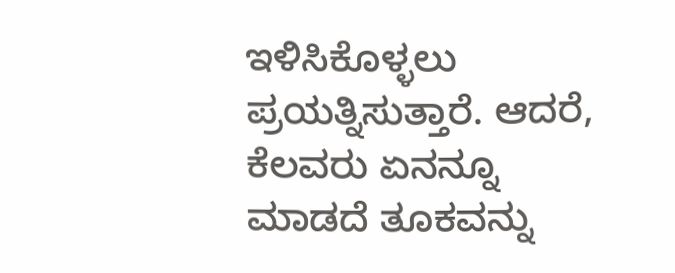ಇಳಿಸಿಕೊಳ್ಳಲು ಪ್ರಯತ್ನಿಸುತ್ತಾರೆ. ಆದರೆ, ಕೆಲವರು ಏನನ್ನೂ ಮಾಡದೆ ತೂಕವನ್ನು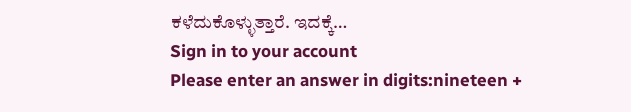ಕಳೆದುಕೊಳ್ಳುತ್ತಾರೆ. ಇದಕ್ಕೆ…
Sign in to your account
Please enter an answer in digits:nineteen +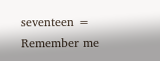seventeen =
Remember me